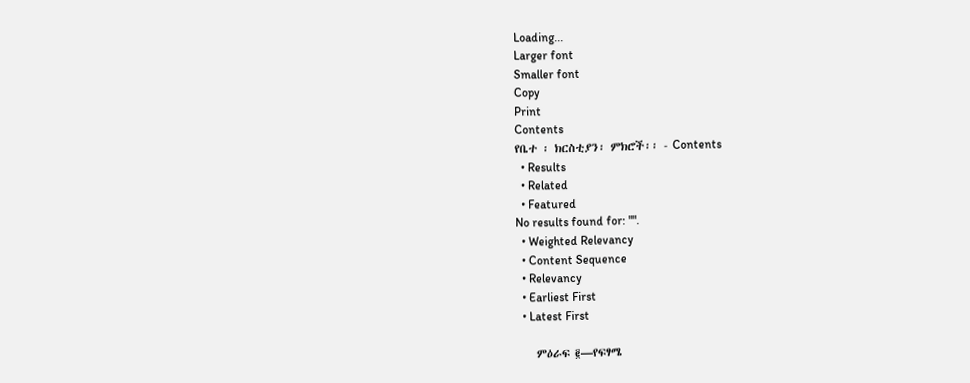Loading...
Larger font
Smaller font
Copy
Print
Contents
የቤተ ፡ ክርስቲያን፡ ምክሮች፡፡ - Contents
  • Results
  • Related
  • Featured
No results found for: "".
  • Weighted Relevancy
  • Content Sequence
  • Relevancy
  • Earliest First
  • Latest First

    ምዕራፍ ፪—የፍፃሜ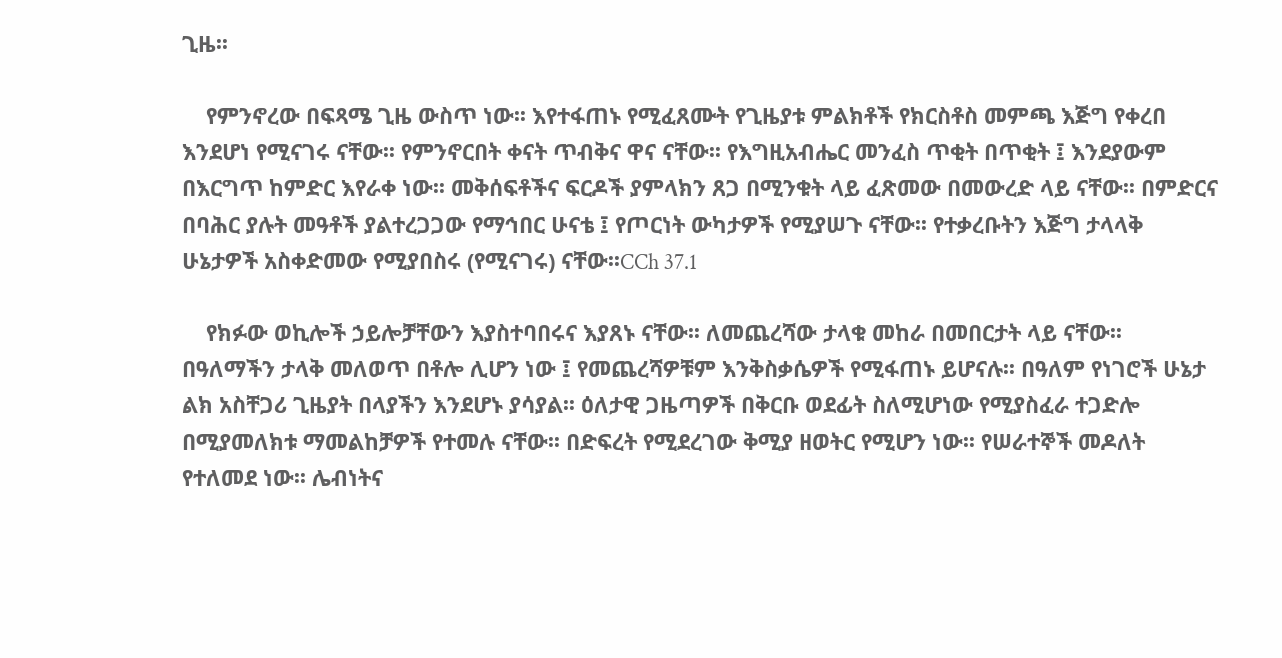ጊዜ፡፡

    የምንኖረው በፍጻሜ ጊዜ ውስጥ ነው፡፡ እየተፋጠኑ የሚፈጸሙት የጊዜያቱ ምልክቶች የክርስቶስ መምጫ እጅግ የቀረበ እንደሆነ የሚናገሩ ናቸው፡፡ የምንኖርበት ቀናት ጥብቅና ዋና ናቸው፡፡ የእግዚአብሔር መንፈስ ጥቂት በጥቂት ፤ እንደያውም በእርግጥ ከምድር እየራቀ ነው፡፡ መቅሰፍቶችና ፍርዶች ያምላክን ጸጋ በሚንቁት ላይ ፈጽመው በመውረድ ላይ ናቸው፡፡ በምድርና በባሕር ያሉት መዓቶች ያልተረጋጋው የማኅበር ሁናቴ ፤ የጦርነት ውካታዎች የሚያሠጉ ናቸው፡፡ የተቃረቡትን እጅግ ታላላቅ ሁኔታዎች አስቀድመው የሚያበስሩ (የሚናገሩ) ናቸው፡፡CCh 37.1

    የክፉው ወኪሎች ኃይሎቻቸውን እያስተባበሩና እያጸኑ ናቸው፡፡ ለመጨረሻው ታላቁ መከራ በመበርታት ላይ ናቸው፡፡ በዓለማችን ታላቅ መለወጥ በቶሎ ሊሆን ነው ፤ የመጨረሻዎቹም እንቅስቃሴዎች የሚፋጠኑ ይሆናሉ፡፡ በዓለም የነገሮች ሁኔታ ልክ አስቸጋሪ ጊዜያት በላያችን እንደሆኑ ያሳያል፡፡ ዕለታዊ ጋዜጣዎች በቅርቡ ወደፊት ስለሚሆነው የሚያስፈራ ተጋድሎ በሚያመለክቱ ማመልከቻዎች የተመሉ ናቸው፡፡ በድፍረት የሚደረገው ቅሚያ ዘወትር የሚሆን ነው፡፡ የሠራተኞች መዶለት የተለመደ ነው፡፡ ሌብነትና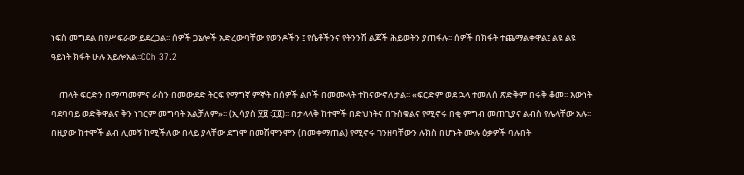ነፍስ መግደል በየሥፍራው ይደረጋል፡፡ ሰዎች ጋኔሎች አድረውባቸው የወንዶችን ፤ የሴቶችንና የትንንሽ ልጆች ሕይወትን ያጠፋሉ፡፡ ሰዎች በክፋት ተጨማልቀዋል፤ ልዩ ልዩ ዓይነት ክፋት ሁሉ አይሎአል፡፡CCh 37.2

    ጠላት ፍርድን በማጣመምና ራስን በመውደድ ትርፍ የማግኛ ምኞት በሰዎች ልቦች በመሙላት ተከናውኖለታል፡፡ «ፍርድም ወደ ኋላ ተመለሰ ጽድቅም በሩቅ ቆመ፡፡ እውነት ባደባባይ ወድቅዋልና ቅን ነገርም መግባት አልቻለም»፡፡ (ኢሳያስ ፶፱ ፡፲፬)፡፡ በታላላቅ ከተሞች በድህነትና በጉስቁልና የሚኖሩ በቂ ምግብ መጠጊያና ልብስ የሌላቸው አሉ፡፡ በዚያው ከተሞች ልብ ሊመኝ ከሚችለው በላይ ያላቸው ደግሞ በመሽሞንሞን (በመቀማጠል) የሚኖሩ ገንዘባቸውን ሉክስ በሆኑት ሙሉ ዕቃዎች ባሉበት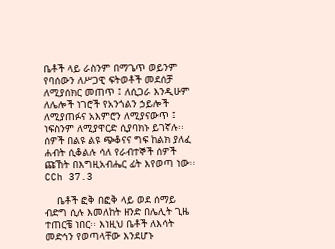ቤቶች ላይ ራስንም በማጌጥ ወይንም የባሰውን ለሥጋዊ ፍትወቶች መደሰቻ ለሚያሰክር መጠጥ ፤ ለሲጋራ እንዲሁም ለሌሎች ነገሮች የአንጎልን ኃይሎች ለሚያጠፉና አእምሮን ለሚያናውጥ ፤ ነፍስንም ለሚያዋርድ ሲያባክኑ ይገኛሉ፡፡ ሰዎች በልዩ ልዩ ጭቆናና ግፍ ከልክ ያለፈ ሐብት ሲቆልሉ ሳለ የራብተኞች ሰዎች ጩኸት በእግዚአብሔር ፊት እየወጣ ነው፡፡CCh 37.3

    ቤቶች ፎቅ በፎቅ ላይ ወደ ሰማይ ብድግ ሲሉ እመለከት ዘንድ በሌሊት ጊዜ ተጠርቼ ነበር፡፡ እነዚህ ቤቶች ለእሳት መድኅን የወጣላቸው እንደሆኑ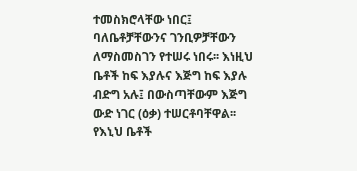ተመስክሮላቸው ነበር፤ ባለቤቶቻቸውንና ገንቢዎቻቸውን ለማስመስገን የተሠሩ ነበሩ፡፡ እነዚህ ቤቶች ከፍ እያሉና እጅግ ከፍ እያሉ ብድግ አሉ፤ በውስጣቸውም እጅግ ውድ ነገር (ዕቃ) ተሠርቶባቸዋል፡፡ የእኒህ ቤቶች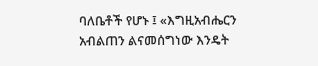ባለቤቶች የሆኑ ፤ «እግዚአብሔርን አብልጠን ልናመሰግነው እንዴት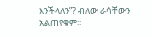እንችላለን”? ብለው ራሳቸውን አልጠየቁም፡፡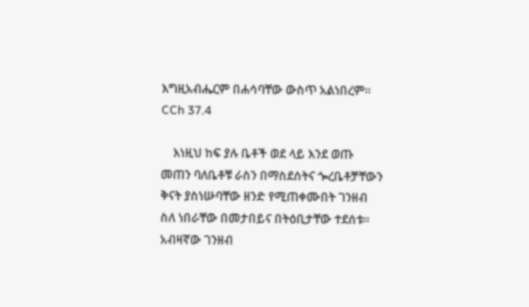እግዚአብሔርም በሐሳባቸው ውስጥ አልነበረም፡፡CCh 37.4

    እነዚህ ከፍ ያሉ ቤቶች ወደ ላይ እንደ ወጡ መጠን ባለቤቶቹ ራስን በማስደሰትና ጐረቤቶቻቸውን ቅናት ያስነሡባቸው ዘንድ የሚጠቀሙበት ገንዘብ ስለ ነበራቸው በመታበይና በትዕቢታቸው ተደሰቱ፡፡ አብዛኛው ገንዘብ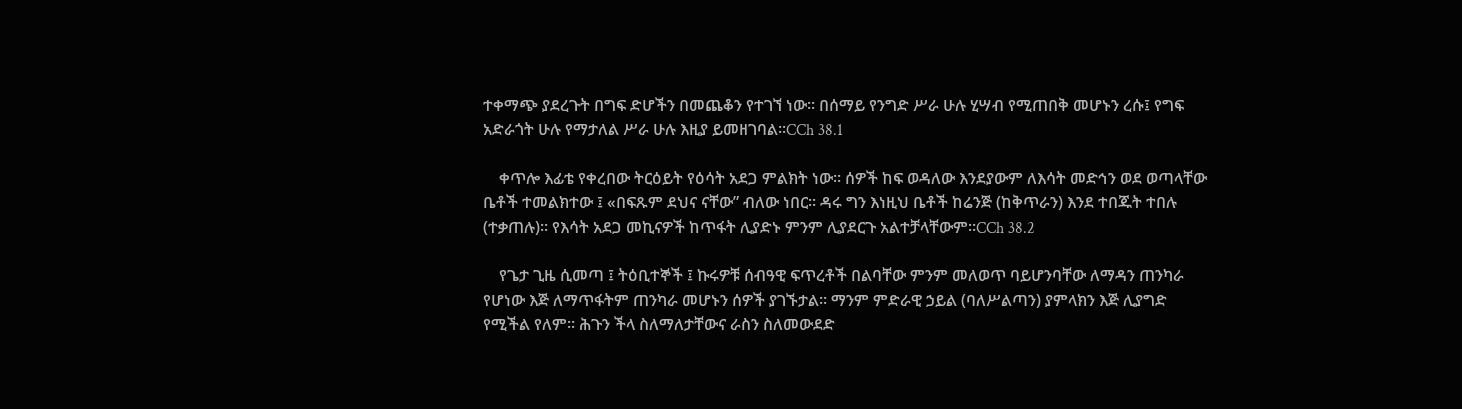ተቀማጭ ያደረጉት በግፍ ድሆችን በመጨቆን የተገኘ ነው፡፡ በሰማይ የንግድ ሥራ ሁሉ ሂሣብ የሚጠበቅ መሆኑን ረሱ፤ የግፍ አድራጎት ሁሉ የማታለል ሥራ ሁሉ እዚያ ይመዘገባል፡፡CCh 38.1

    ቀጥሎ እፊቴ የቀረበው ትርዕይት የዕሳት አደጋ ምልክት ነው፡፡ ሰዎች ከፍ ወዳለው እንደያውም ለእሳት መድኅን ወደ ወጣላቸው ቤቶች ተመልክተው ፤ «በፍጹም ደህና ናቸው” ብለው ነበር፡፡ ዳሩ ግን እነዚህ ቤቶች ከሬንጅ (ከቅጥራን) እንደ ተበጁት ተበሉ (ተቃጠሉ)፡፡ የእሳት አደጋ መኪናዎች ከጥፋት ሊያድኑ ምንም ሊያደርጉ አልተቻላቸውም፡፡CCh 38.2

    የጌታ ጊዜ ሲመጣ ፤ ትዕቢተኞች ፤ ኩሩዎቹ ሰብዓዊ ፍጥረቶች በልባቸው ምንም መለወጥ ባይሆንባቸው ለማዳን ጠንካራ የሆነው እጅ ለማጥፋትም ጠንካራ መሆኑን ሰዎች ያገኙታል፡፡ ማንም ምድራዊ ኃይል (ባለሥልጣን) ያምላክን እጅ ሊያግድ የሚችል የለም፡፡ ሕጉን ችላ ስለማለታቸውና ራስን ስለመውደድ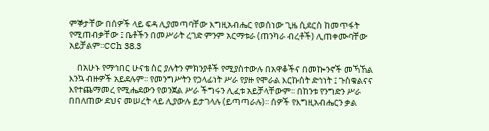ምኞታቸው በሰዎች ላይ ፍዳ ሊያመጣባቸው እግዚአብሔር የወሰነው ጊዜ ሲደርስ ከመጥፋት የሚጠብቃቸው ፤ ቤቶችን በመሥራት ረገድ ምንም አርማቱራ (ጠንካራ ብረቶች) ሊጠቀሙባቸው አይቻልም፡፡CCh 38.3

    በአሁኑ የማኅበር ሁናቴ ስር ያሉትን ምክንያቶች የሚያስተውሉ በአዋቆችና በመኰንኖች መኻኸል እንኳ ብዙዎች አይደሉም፡፡ የመንግሥትን የኃላፊነት ሥራ የያዙ የሞራል እርኩሰት ድኅነት ፤ ጉስቁልናና እየተጨማመረ የሚሔደውን የወንጀል ሥራ ችግሩን ሊፈቱ አይቻላቸውም፡፡ በከንቱ የንግድን ሥራ በበለጠው ደህና መሠረት ላይ ሊያውሉ ይታገላሉ (ይጣጣራሉ)፡፡ ሰዎች የእግዚአብሔርን ቃል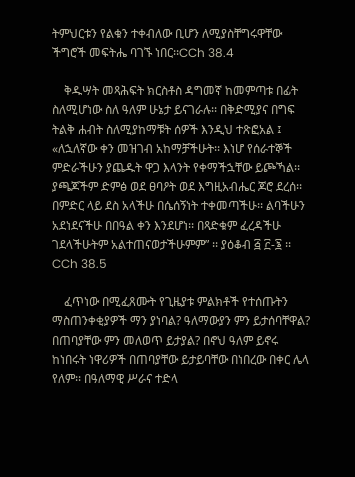ትምህርቱን የልቁን ተቀብለው ቢሆን ለሚያስቸግሩዋቸው ችግሮች መፍትሔ ባገኙ ነበር፡፡CCh 38.4

    ቅዱሣት መጻሕፍት ክርስቶስ ዳግመኛ ከመምጣቱ በፊት ስለሚሆነው ስለ ዓለም ሁኔታ ይናገራሉ፡፡ በቅድሚያና በግፍ ትልቅ ሐብት ስለሚያከማቹት ሰዎች እንዲህ ተጽፎአል ፤ «ለኋለኛው ቀን መዝገብ አከማቻችሁት፡፡ እነሆ የሰራተኞች ምድራችሁን ያጨዱት ዋጋ እላንት የቀማችኋቸው ይጮኻል፡፡ ያጫጆችም ድምፅ ወደ ፀባዖት ወደ እግዚአብሔር ጆሮ ደረሰ፡፡ በምድር ላይ ደስ አላችሁ በሴሰኝነት ተቀመጣችሁ፡፡ ልባችሁን አደነደናችሁ በበዓል ቀን እንደሆነ፡፡ በጻድቁም ፈረዳችሁ ገደላችሁትም አልተጠናወታችሁምም” ፡፡ ያዕቆብ ፭ ፫-፮ ፡፡CCh 38.5

    ፈጥነው በሚፈጸሙት የጊዜያቱ ምልክቶች የተሰጡትን ማስጠንቀቂያዎች ማን ያነባል? ዓለማውያን ምን ይታሰባቸዋል? በጠባያቸው ምን መለወጥ ይታያል? በኖህ ዓለም ይኖሩ ከነበሩት ነዋሪዎች በጠባያቸው ይታይባቸው በነበረው በቀር ሌላ የለም፡፡ በዓለማዊ ሥራና ተድላ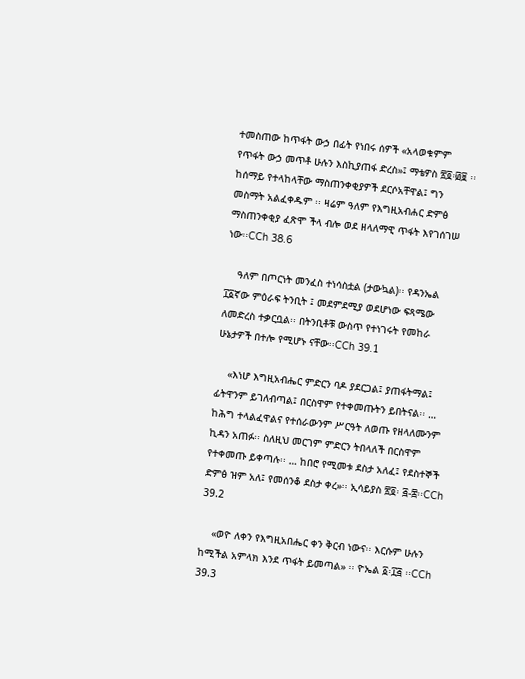ተመስጠው ከጥፋት ውኃ በፊት የነበሩ ሰዎች «አላወቁምም የጥፋት ውኃ መጥቶ ሁሉን እስኪያጠፋ ድረስ»፤ ማቴዎስ ፳፬፡፴፱ ፡፡ ከሰማይ የተላከላቸው ማስጠንቀቂያዎች ደርሶአቸዋል፤ ግን መስማት አልፈቀዱም ፡፡ ዛሬም ዓለም የእግዚአብሐር ድምፅ ማስጠንቀቂያ ፈጽሞ ችላ ብሎ ወደ ዘላለማዊ ጥፋት እየገሰገሠ ነው፡፡CCh 38.6

    ዓለም በጦርነት መንፈስ ተነሳስቷል (ታውኳል)፡፡ የዳንኤል ፲፩ኛው ምዕራፍ ትንቢት ፤ መደምደሚያ ወደሆነው ፍጻሜው ለመድረስ ተቃርቧል፡፡ በትንቢቶቹ ውስጥ የተነገሩት የመከራ ሁኔታዎች በተሎ የሚሆኑ ናቸው፡፡CCh 39.1

    «እነሆ እግዚአብሔር ምድርን ባዶ ያደርጋል፤ ያጠፋትማል፤ ፊትዋንም ይገለብጣል፤ በርስዋም የተቀመጡትን ይበትናል፡፡ … ከሕግ ተላልፈዋልና የተሰራውንም ሥርዓት ለወጡ የዘላለሙንም ኪዳን አጠፉ፡፡ ስለዚህ መርገም ምድርን ትበላለች በርስዋም የተቀመጡ ይቀጣሉ፡፡ … ከበሮ የሚመቱ ደስታ አለፈ፤ የደስተኞች ድምፅ ዝም አለ፤ የመሰንቆ ደስታ ቀረ»፡፡ ኢሳይያስ ፳፬፡ ፭-፰፡፡CCh 39.2

    «ወዮ ለቀን የእግዚአበሔር ቀን ቅርብ ነውና፡፡ እርሱም ሁሉን ከሚችል አምላክ እንደ ጥፋት ይመጣል» ፡፡ ዮኤል ፩፡፲፭ ፡፡CCh 39.3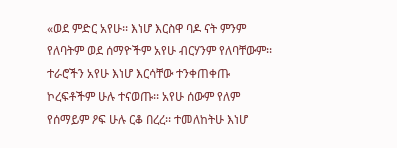«ወደ ምድር አየሁ፡፡ እነሆ እርስዋ ባዶ ናት ምንም የለባትም ወደ ሰማዮችም አየሁ ብርሃንም የለባቸውም፡፡ ተራሮችን አየሁ እነሆ እርሳቸው ተንቀጠቀጡ ኮረፍቶችም ሁሉ ተናወጡ፡፡ አየሁ ሰውም የለም የሰማይም ዖፍ ሁሉ ርቆ በረረ፡፡ ተመለከትሁ እነሆ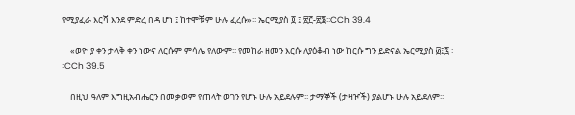የሚያፈራ እርሻ እንደ ምድረ በዳ ሆነ ፤ ከተሞቹም ሁሉ ፈረሱ»፡፡ ኤርሚያስ ፬ ፤ ፳፫-፳፮፡፡CCh 39.4

    «ወዮ ያ ቀን ታላቅ ቀን ነውና ለርሱም ምሳሌ የለውም፡፡ የመከራ ዘመን እርሱ ለያዕቆብ ነው ከርሱ ግን ይድናል ኤርሚያስ ፴፤፯ ፡፡CCh 39.5

    በዚህ ዓለም እግዚአብሔርን በመቃወም የጠላት ወገን የሆኑ ሁሉ አይደሉም፡፡ ታማኞች (ታዛዦች) ያልሆኑ ሁሉ አይደለም፡፡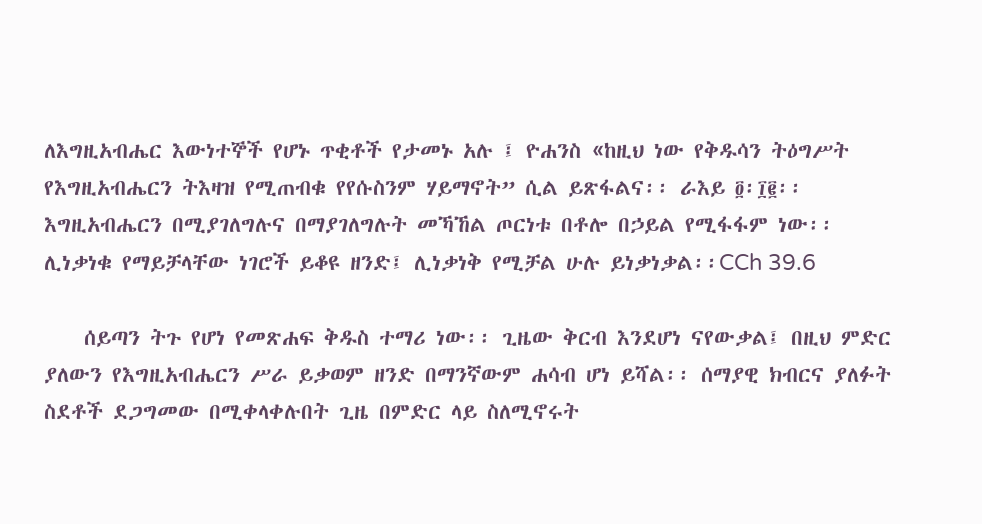ለእግዚአብሔር እውነተኞች የሆኑ ጥቂቶች የታመኑ አሉ ፤ ዮሐንስ «ከዚህ ነው የቅዱሳን ትዕግሥት የእግዚአብሔርን ትእዛዝ የሚጠብቁ የየሱስንም ሃይማኖት” ሲል ይጽፋልና፡፡ ራእይ ፬፡፲፪፡፡ እግዚአብሔርን በሚያገለግሉና በማያገለግሉት መኻኸል ጦርነቱ በቶሎ በኃይል የሚፋፋም ነው፡፡ ሊነቃነቁ የማይቻላቸው ነገሮች ይቆዩ ዘንድ፤ ሊነቃነቅ የሚቻል ሁሉ ይነቃነቃል፡፡CCh 39.6

    ሰይጣን ትጉ የሆነ የመጽሐፍ ቅዱስ ተማሪ ነው፡፡ ጊዜው ቅርብ እንደሆነ ናየውቃል፤ በዚህ ምድር ያለውን የእግዚአብሔርን ሥራ ይቃወም ዘንድ በማንኛውም ሐሳብ ሆነ ይሻል፡፡ ሰማያዊ ክብርና ያለፉት ስደቶች ደጋግመው በሚቀላቀሉበት ጊዜ በምድር ላይ ስለሚኖሩት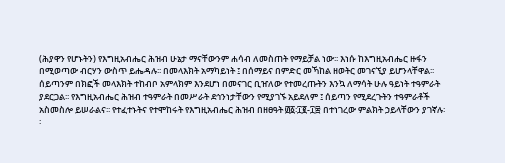(ሕያዋን የሆኑትን) የእግዚአብሔር ሕዝብ ሁኔታ ማናቸውንም ሐሳብ ለመስጠት የማይቻል ነው፡፡ እነሱ ከእግዚአብሔር ዙፋን በሚወጣው ብርሃን ውስጥ ይሔዳሉ፡፡ በመላእክት አማካይነት ፤ በሰማይና በምድር መኻከል ዘወትር መገናኚያ ይሆንላቸዋል፡፡ ሰይጣንም በክፎች መላእክት ተከብቦ አምላክም እንደሆነ በመናገር ቢዠለው የተመረጡትን እንኳ ለማሳት ሁሉ ዓይነት ተዓምራት ያደርጋል፡፡ የእግዚአብሔር ሕዝብ ተዓምራት በመሥራት ደኅንነታቸውን የሚያገኙ አይደለም ፤ ሰይጣን የሚደረጉትን ተዓምራቶች አስመስሎ ይሠራልና፡፡ የተፈተኑትና የተሞከሩት የእግዚአብሔር ሕዝብ በዘፀዓት ፴፩፡፲፪-፲፰ በተነገረው ምልክት ኃይላቸውን ያገኛሉ፡፡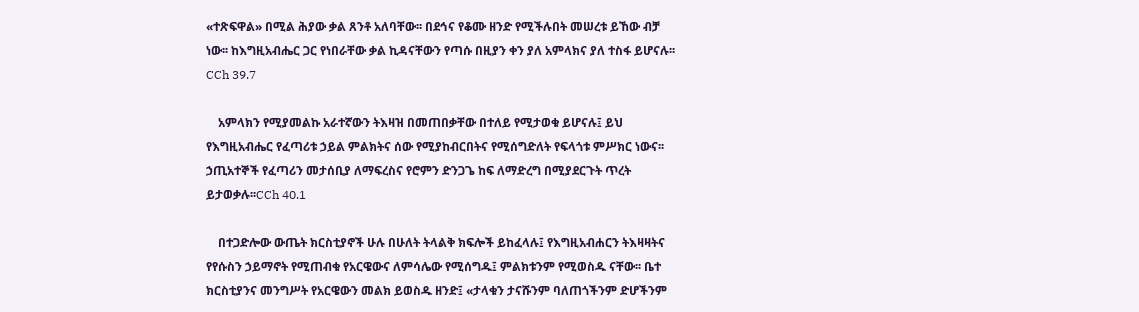«ተጽፍዋል» በሚል ሕያው ቃል ጸንቶ አለባቸው፡፡ በደኅና የቆሙ ዘንድ የሚችሉበት መሠረቱ ይኸው ብቻ ነው፡፡ ከእግዚአብሔር ጋር የነበራቸው ቃል ኪዳናቸውን የጣሱ በዚያን ቀን ያለ አምላክና ያለ ተስፋ ይሆናሉ፡፡CCh 39.7

    አምላክን የሚያመልኩ አራተኛውን ትእዛዝ በመጠበቃቸው በተለይ የሚታወቁ ይሆናሉ፤ ይህ የእግዚአብሔር የፈጣሪቱ ኃይል ምልክትና ሰው የሚያከብርበትና የሚሰግድለት የፍላጎቱ ምሥክር ነውና፡፡ ኃጢአተኞች የፈጣሪን መታሰቢያ ለማፍረስና የሮምን ድንጋጌ ከፍ ለማድረግ በሚያደርጉት ጥረት ይታወቃሉ፡፡CCh 40.1

    በተጋድሎው ውጤት ክርስቲያኖች ሁሉ በሁለት ትላልቅ ክፍሎች ይከፈላሉ፤ የእግዚአብሐርን ትእዛዛትና የየሱስን ኃይማኖት የሚጠብቁ የአርዌውና ለምሳሌው የሚሰግዱ፤ ምልክቱንም የሚወስዱ ናቸው፡፡ ቤተ ክርስቲያንና መንግሥት የአርዌውን መልክ ይወስዱ ዘንድ፤ «ታላቁን ታናሹንም ባለጠጎችንም ድሆችንም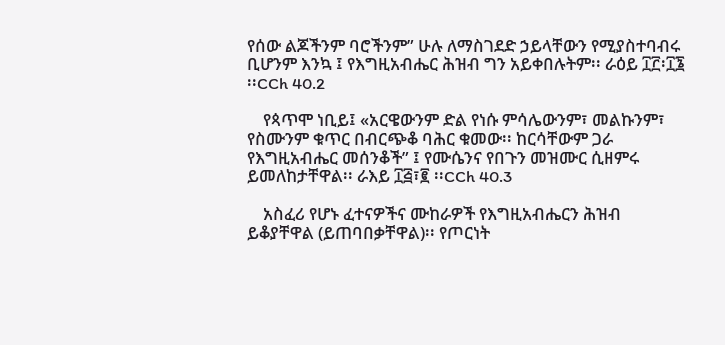የሰው ልጆችንም ባሮችንም” ሁሉ ለማስገደድ ኃይላቸውን የሚያስተባብሩ ቢሆንም እንኳ ፤ የእግዚአብሔር ሕዝብ ግን አይቀበሉትም፡፡ ራዕይ ፲፫፡፲፮ ፡፡CCh 40.2

    የጳጥሞ ነቢይ፤ «አርዌውንም ድል የነሱ ምሳሌውንም፣ መልኩንም፣ የስሙንም ቁጥር በብርጭቆ ባሕር ቁመው፡፡ ከርሳቸውም ጋራ የእግዚአብሔር መሰንቆች” ፤ የሙሴንና የበጉን መዝሙር ሲዘምሩ ይመለከታቸዋል፡፡ ራእይ ፲፭፣፪ ፡፡CCh 40.3

    አስፈሪ የሆኑ ፈተናዎችና ሙከራዎች የእግዚአብሔርን ሕዝብ ይቆያቸዋል (ይጠባበቃቸዋል)፡፡ የጦርነት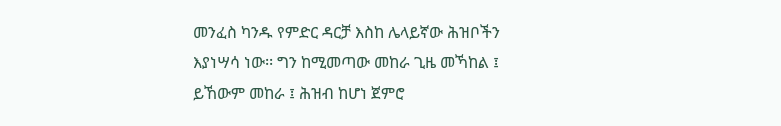መንፈስ ካንዱ የምድር ዳርቻ እስከ ሌላይኛው ሕዝቦችን እያነሣሳ ነው፡፡ ግን ከሚመጣው መከራ ጊዜ መኻከል ፤ ይኸውም መከራ ፤ ሕዝብ ከሆነ ጀምሮ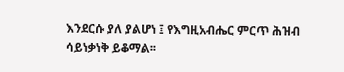እንደርሱ ያለ ያልሆነ ፤ የእግዚአብሔር ምርጥ ሕዝብ ሳይነቃነቅ ይቆማል፡፡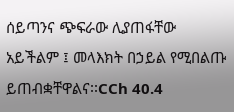ሰይጣንና ጭፍራው ሊያጠፋቸው አይችልም ፤ መላእክት በኃይል የሚበልጡ ይጠብቋቸዋልና፡፡CCh 40.4